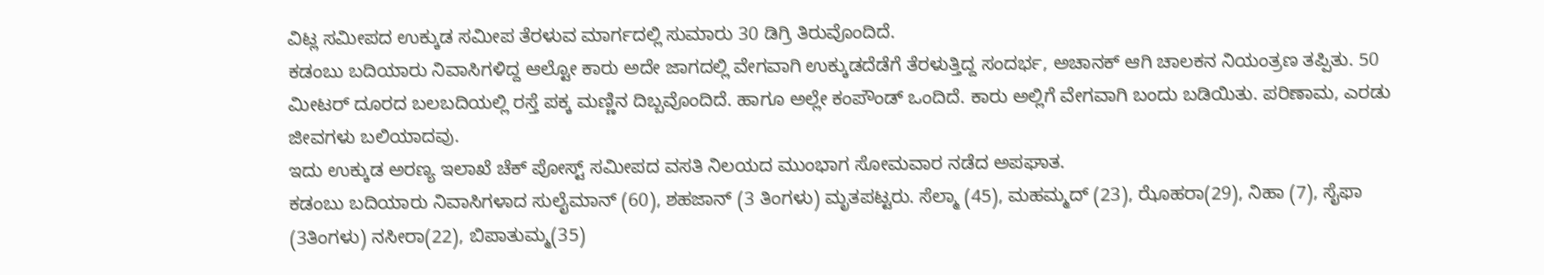ವಿಟ್ಲ ಸಮೀಪದ ಉಕ್ಕುಡ ಸಮೀಪ ತೆರಳುವ ಮಾರ್ಗದಲ್ಲಿ ಸುಮಾರು 30 ಡಿಗ್ರಿ ತಿರುವೊಂದಿದೆ.
ಕಡಂಬು ಬದಿಯಾರು ನಿವಾಸಿಗಳಿದ್ದ ಆಲ್ಟೋ ಕಾರು ಅದೇ ಜಾಗದಲ್ಲಿ ವೇಗವಾಗಿ ಉಕ್ಕುಡದೆಡೆಗೆ ತೆರಳುತ್ತಿದ್ದ ಸಂದರ್ಭ, ಅಚಾನಕ್ ಆಗಿ ಚಾಲಕನ ನಿಯಂತ್ರಣ ತಪ್ಪಿತು. 50 ಮೀಟರ್ ದೂರದ ಬಲಬದಿಯಲ್ಲಿ ರಸ್ತೆ ಪಕ್ಕ ಮಣ್ಣಿನ ದಿಬ್ಬವೊಂದಿದೆ. ಹಾಗೂ ಅಲ್ಲೇ ಕಂಪೌಂಡ್ ಒಂದಿದೆ. ಕಾರು ಅಲ್ಲಿಗೆ ವೇಗವಾಗಿ ಬಂದು ಬಡಿಯಿತು. ಪರಿಣಾಮ, ಎರಡು ಜೀವಗಳು ಬಲಿಯಾದವು.
ಇದು ಉಕ್ಕುಡ ಅರಣ್ಯ ಇಲಾಖೆ ಚೆಕ್ ಪೋಸ್ಟ್ ಸಮೀಪದ ವಸತಿ ನಿಲಯದ ಮುಂಭಾಗ ಸೋಮವಾರ ನಡೆದ ಅಪಘಾತ.
ಕಡಂಬು ಬದಿಯಾರು ನಿವಾಸಿಗಳಾದ ಸುಲೈಮಾನ್ (60), ಶಹಜಾನ್ (3 ತಿಂಗಳು) ಮೃತಪಟ್ಟರು. ಸೆಲ್ಮಾ (45), ಮಹಮ್ಮದ್ (23), ಝೊಹರಾ(29), ನಿಹಾ (7), ಸೈಫಾ (3ತಿಂಗಳು) ನಸೀರಾ(22), ಬಿಪಾತುಮ್ಮ(35)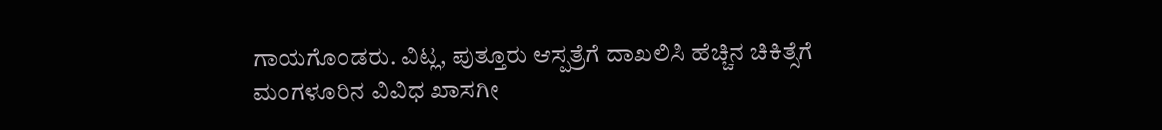ಗಾಯಗೊಂಡರು. ವಿಟ್ಲ, ಪುತ್ತೂರು ಆಸ್ಪತ್ರೆಗೆ ದಾಖಲಿಸಿ ಹೆಚ್ಚಿನ ಚಿಕಿತ್ಸೆಗೆ ಮಂಗಳೂರಿನ ವಿವಿಧ ಖಾಸಗೀ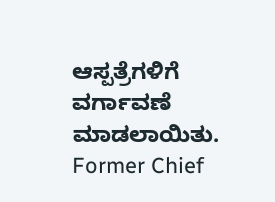ಆಸ್ಪತ್ರೆಗಳಿಗೆ ವರ್ಗಾವಣೆ ಮಾಡಲಾಯಿತು.
Former Chief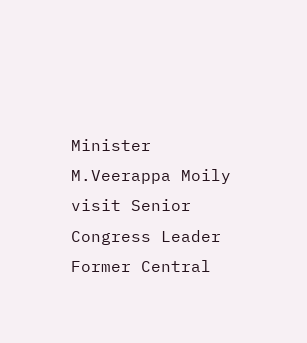Minister M.Veerappa Moily visit Senior Congress Leader Former Central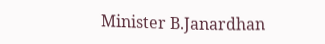Minister B.Janardhan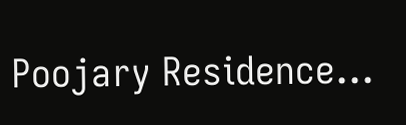Poojary Residence…